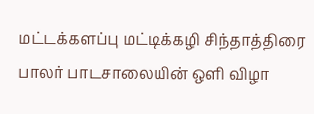மட்டக்களப்பு மட்டிக்கழி சிந்தாத்திரை பாலர் பாடசாலையின் ஒளி விழா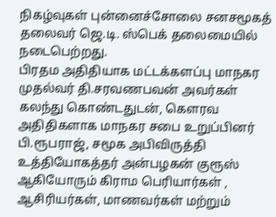நிகழ்வுகள் புன்னைச்சோலை சனசமூகத் தலைவர் ஜெ.டி. ஸ்பெக் தலைமையில் நடைபெற்றது.
பிரதம அதிதியாக மட்டக்களப்பு மாநகர முதல்வர் தி.சரவணபவன் அவர்கள் கலந்து கொண்டதுடன், கௌரவ அதிதிகளாக மாநகர சபை உறுப்பினர் பி.ரூபராஜ், சமூக அபிவிருத்தி உத்தியோகத்தர் அன்பழகன் குரூஸ் ஆகியோரும் கிராம பெரியார்கள் , ஆசிரியர்கள், மாணவர்கள் மற்றும்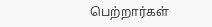பெற்றார்கள்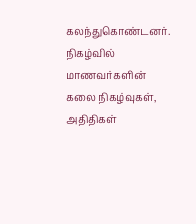கலந்துகொண்டனர்.
நிகழ்வில் மாணவர்களின் கலை நிகழ்வுகள், அதிதிகள்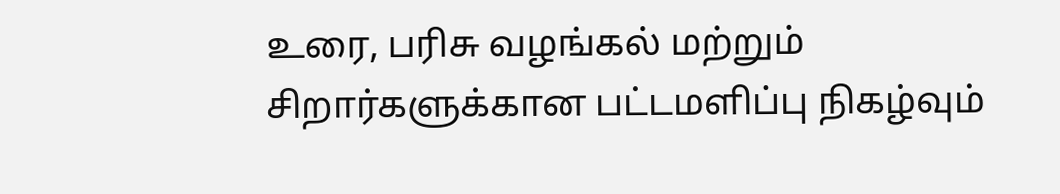உரை, பரிசு வழங்கல் மற்றும் சிறார்களுக்கான பட்டமளிப்பு நிகழ்வும்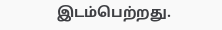இடம்பெற்றது.